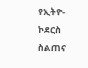የኢትዮ-ኮደርስ ስልጠና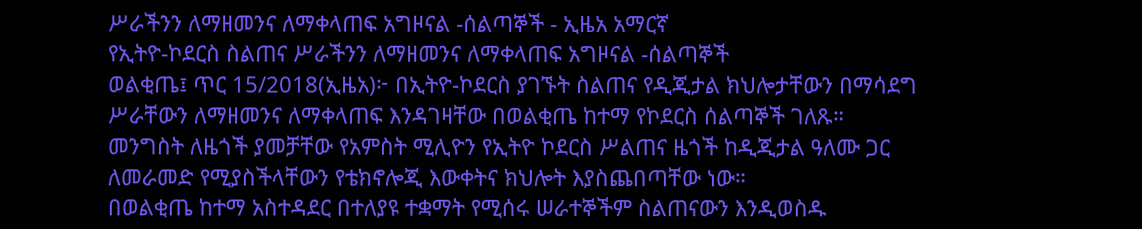ሥራችንን ለማዘመንና ለማቀላጠፍ አግዞናል -ሰልጣኞች - ኢዜአ አማርኛ
የኢትዮ-ኮደርስ ስልጠና ሥራችንን ለማዘመንና ለማቀላጠፍ አግዞናል -ሰልጣኞች
ወልቂጤ፤ ጥር 15/2018(ኢዜአ)፦ በኢትዮ-ኮደርስ ያገኙት ስልጠና የዲጂታል ክህሎታቸውን በማሳደግ ሥራቸውን ለማዘመንና ለማቀላጠፍ እንዳገዛቸው በወልቂጤ ከተማ የኮደርስ ሰልጣኞች ገለጹ።
መንግስት ለዜጎች ያመቻቸው የአምስት ሚሊዮን የኢትዮ ኮደርስ ሥልጠና ዜጎች ከዲጂታል ዓለሙ ጋር ለመራመድ የሚያስችላቸውን የቴክኖሎጂ እውቀትና ክህሎት እያስጨበጣቸው ነው።
በወልቂጤ ከተማ አስተዳደር በተለያዩ ተቋማት የሚሰሩ ሠራተኞችም ስልጠናውን እንዲወስዱ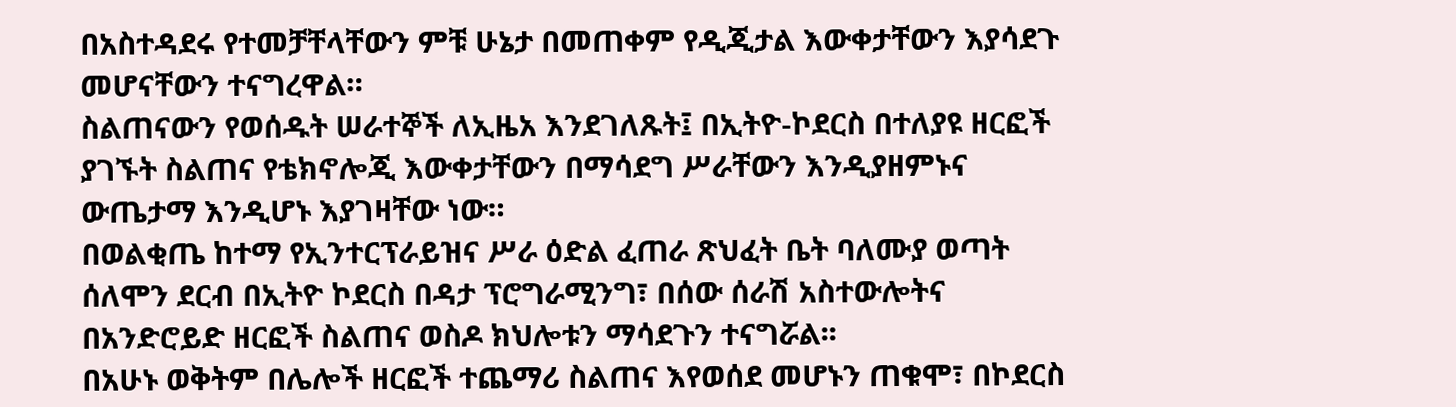በአስተዳደሩ የተመቻቸላቸውን ምቹ ሁኔታ በመጠቀም የዲጂታል እውቀታቸውን እያሳደጉ መሆናቸውን ተናግረዋል።
ስልጠናውን የወሰዱት ሠራተኞች ለኢዜአ እንደገለጹት፤ በኢትዮ-ኮደርስ በተለያዩ ዘርፎች ያገኙት ስልጠና የቴክኖሎጂ እውቀታቸውን በማሳደግ ሥራቸውን እንዲያዘምኑና ውጤታማ እንዲሆኑ እያገዛቸው ነው።
በወልቂጤ ከተማ የኢንተርፕራይዝና ሥራ ዕድል ፈጠራ ጽህፈት ቤት ባለሙያ ወጣት ሰለሞን ደርብ በኢትዮ ኮደርስ በዳታ ፕሮግራሚንግ፣ በሰው ሰራሽ አስተውሎትና በአንድሮይድ ዘርፎች ስልጠና ወስዶ ክህሎቱን ማሳደጉን ተናግሯል፡፡
በአሁኑ ወቅትም በሌሎች ዘርፎች ተጨማሪ ስልጠና እየወሰደ መሆኑን ጠቁሞ፣ በኮደርስ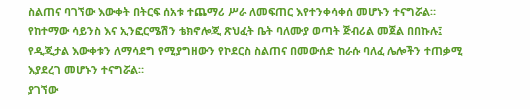ስልጠና ባገኘው እውቀት በትርፍ ሰአቱ ተጨማሪ ሥራ ለመፍጠር እየተንቀሳቀሰ መሆኑን ተናግሯል።
የከተማው ሳይንስ እና ኢንፎርሜሽን ቴክኖሎጂ ጽህፈት ቤት ባለሙያ ወጣት ጅብሪል መጀል በበኩሉ፤ የዲጂታል እውቀቱን ለማሳደግ የሚያግዘውን የኮደርስ ስልጠና በመውሰድ ከራሱ ባለፈ ሌሎችን ተጠቃሚ እያደረገ መሆኑን ተናግሯል።
ያገኘው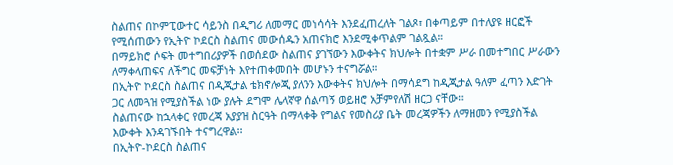ስልጠና በኮምፒውተር ሳይንስ በዲግሪ ለመማር መነሳሳት እንደፈጠረለት ገልጾ፣ በቀጣይም በተለያዩ ዘርፎች የሚሰጠውን የኢትዮ ኮደርስ ስልጠና መውሰዱን አጠናክሮ እንደሚቀጥልም ገልጿል።
በማይክሮ ሶፍት መተግበሪያዎች በወሰደው ስልጠና ያገኘውን እውቀትና ክህሎት በተቋም ሥራ በመተግበር ሥራውን ለማቀላጠፍና ለችግር መፍቻነት እየተጠቀመበት መሆኑን ተናግሯል።
በኢትዮ ኮደርስ ስልጠና በዲጂታል ቴክኖሎጂ ያለንን እውቀትና ክህሎት በማሳደግ ከዲጂታል ዓለም ፈጣን እድገት ጋር ለመጓዝ የሚያስችል ነው ያሉት ደግሞ ሌላኛዋ ሰልጣኝ ወይዘሮ አቻምየለሽ ዘርጋ ናቸው።
ስልጠናው ከኋላቀር የመረጃ አያያዝ ስርዓት በማላቀቅ የግልና የመስሪያ ቤት መረጃዎችን ለማዘመን የሚያስችል እውቀት እንዳገኙበት ተናግረዋል፡፡
በኢትዮ-ኮደርስ ስልጠና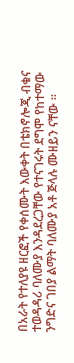በአራት የተለያዩ ዘርፎች የቀሰሙት እውቀት በቴክኖሎጂ ብቁና ተወዳዳሪ ባለሙያ እንዳደረጋቸው የተናገሩት ደግሞ የከተማው ንግድና ገበያ ልማት ባለሙያ አቶ ጅላሉ ሙዘይን ናቸው ።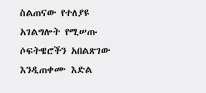ስልጠናው የተለያዩ አገልግሎት የሚሠጡ ሶፍትዌሮችን አበልጽገው እንዲጠቀሙ እድል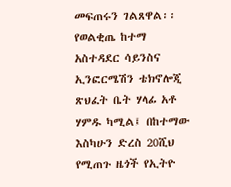መፍጠሩን ገልጸዋል፡፡
የወልቂጤ ከተማ አስተዳደር ሳይንስና ኢንፎርሜሽን ቴክኖሎጂ ጽህፈት ቤት ሃላፊ አቶ ሃምዱ ካሚል፤ በከተማው እስካሁን ድረስ 20ሺህ የሚጠጉ ዜጎች የኢትዮ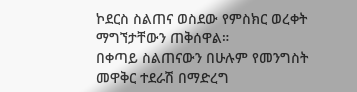ኮደርስ ስልጠና ወስደው የምስክር ወረቀት ማግኘታቸውን ጠቅሰዋል።
በቀጣይ ስልጠናውን በሁሉም የመንግስት መዋቅር ተደራሽ በማድረግ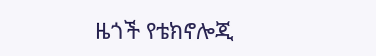ዜጎች የቴክኖሎጂ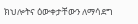ክህሎትና ዕውቀታቸውን ለማሳደግ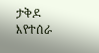ታቅዶ እየተሰራ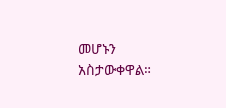መሆኑን አስታውቀዋል።